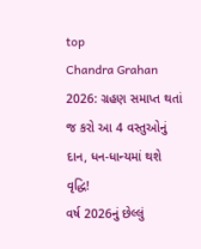top
Chandra Grahan 2026: ગ્રહણ સમાપ્ત થતાં જ કરો આ 4 વસ્તુઓનું દાન, ધન-ધાન્યમાં થશે વૃદ્ધિ!
વર્ષ 2026નું છેલ્લું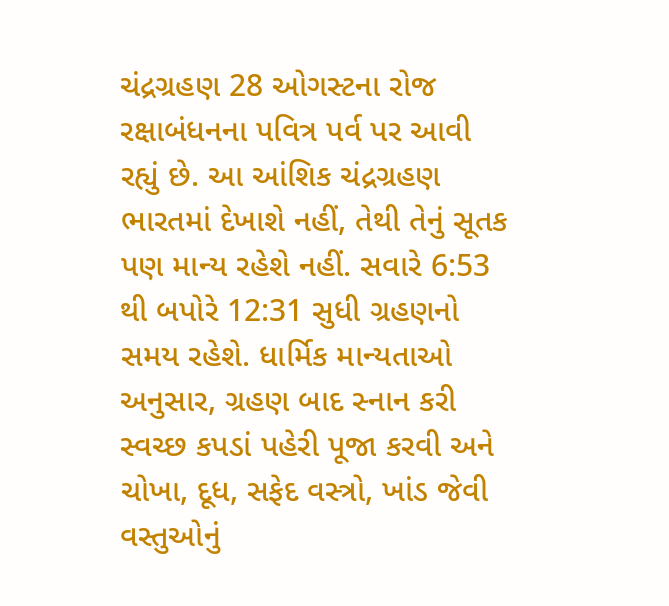ચંદ્રગ્રહણ 28 ઓગસ્ટના રોજ રક્ષાબંધનના પવિત્ર પર્વ પર આવી રહ્યું છે. આ આંશિક ચંદ્રગ્રહણ ભારતમાં દેખાશે નહીં, તેથી તેનું સૂતક પણ માન્ય રહેશે નહીં. સવારે 6:53 થી બપોરે 12:31 સુધી ગ્રહણનો સમય રહેશે. ધાર્મિક માન્યતાઓ અનુસાર, ગ્રહણ બાદ સ્નાન કરી સ્વચ્છ કપડાં પહેરી પૂજા કરવી અને ચોખા, દૂધ, સફેદ વસ્ત્રો, ખાંડ જેવી વસ્તુઓનું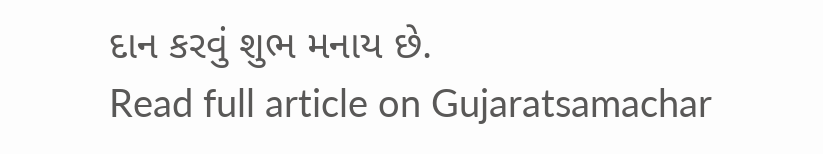દાન કરવું શુભ મનાય છે.
Read full article on Gujaratsamachar